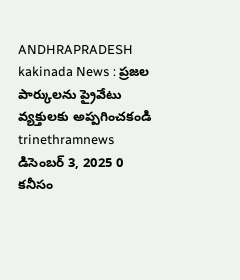ANDHRAPRADESH kakinada News : ప్రజల పార్కులను ప్రైవేటు వ్యక్తులకు అప్పగించకండి trinethramnews డిసెంబర్ 3, 2025 0 కనీసం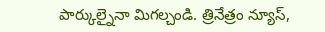పార్కుల్నైనా మిగల్చండి. త్రినేత్రం న్యూస్,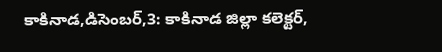కాకినాడ,డిసెంబర్,3: కాకినాడ జిల్లా కలెక్టర్,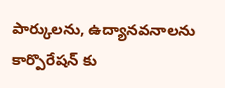పార్కులను, ఉద్యానవనాలను కార్పొరేషన్ కు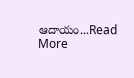ఆదాయం...Read More